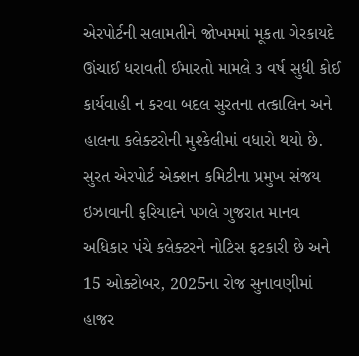એરપોર્ટની સલામતીને જોખમમાં મૂકતા ગેરકાયદે ઊંચાઈ ધરાવતી ઈમારતો મામલે ૩ વર્ષ સુધી કોઈ કાર્યવાહી ન કરવા બદલ સુરતના તત્કાલિન અને હાલના કલેક્ટરોની મુશ્કેલીમાં વધારો થયો છે. સુરત એરપોર્ટ એક્શન કમિટીના પ્રમુખ સંજય ઇઝાવાની ફરિયાદને પગલે ગુજરાત માનવ અધિકાર પંચે કલેક્ટરને નોટિસ ફટકારી છે અને 15 ઓક્ટોબર, 2025ના રોજ સુનાવણીમાં હાજર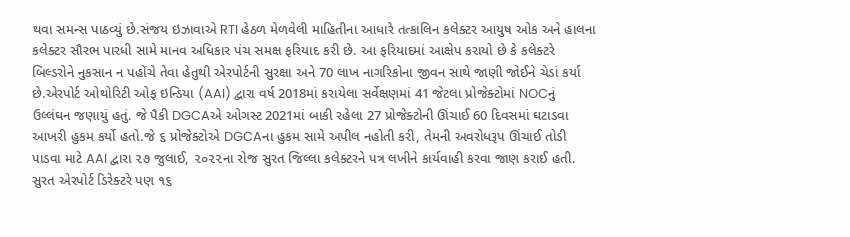થવા સમન્સ પાઠવ્યું છે.સંજય ઇઝાવાએ RTI હેઠળ મેળવેલી માહિતીના આધારે તત્કાલિન કલેક્ટર આયુષ ઓક અને હાલના કલેક્ટર સૌરભ પારધી સામે માનવ અધિકાર પંચ સમક્ષ ફરિયાદ કરી છે. આ ફરિયાદમાં આક્ષેપ કરાયો છે કે કલેક્ટરે બિલ્ડરોને નુકસાન ન પહોંચે તેવા હેતુથી એરપોર્ટની સુરક્ષા અને 70 લાખ નાગરિકોના જીવન સાથે જાણી જોઈને ચેડાં કર્યા છે.એરપોર્ટ ઓથોરિટી ઓફ ઇન્ડિયા (AAI) દ્વારા વર્ષ 2018માં કરાયેલા સર્વેક્ષણમાં 41 જેટલા પ્રોજેક્ટોમાં NOCનું ઉલ્લંઘન જણાયું હતું. જે પૈકી DGCAએ ઓગસ્ટ 2021માં બાકી રહેલા 27 પ્રોજેક્ટોની ઊંચાઈ 60 દિવસમાં ઘટાડવા આખરી હુકમ કર્યો હતો.જે ૬ પ્રોજેક્ટોએ DGCAના હુકમ સામે અપીલ નહોતી કરી, તેમની અવરોધરૂપ ઊંચાઈ તોડી પાડવા માટે AAI દ્વારા ૨૭ જુલાઈ, ૨૦૨૨ના રોજ સુરત જિલ્લા કલેક્ટરને પત્ર લખીને કાર્યવાહી કરવા જાણ કરાઈ હતી. સુરત એરપોર્ટ ડિરેક્ટરે પણ ૧૬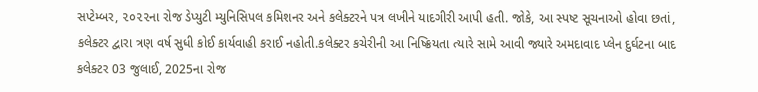સપ્ટેમ્બર, ૨૦૨૨ના રોજ ડેપ્યુટી મ્યુનિસિપલ કમિશનર અને કલેક્ટરને પત્ર લખીને યાદગીરી આપી હતી. જોકે, આ સ્પષ્ટ સૂચનાઓ હોવા છતાં, કલેક્ટર દ્વારા ત્રણ વર્ષ સુધી કોઈ કાર્યવાહી કરાઈ નહોતી.કલેક્ટર કચેરીની આ નિષ્ક્રિયતા ત્યારે સામે આવી જ્યારે અમદાવાદ પ્લેન દુર્ઘટના બાદ કલેક્ટર 03 જુલાઈ, 2025ના રોજ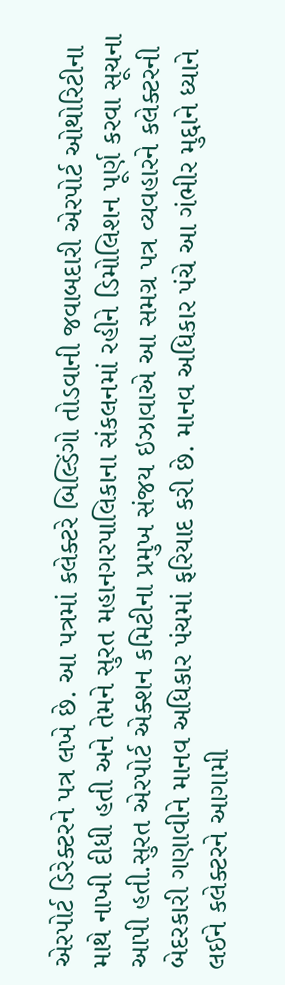એરપોર્ટ ડિરેક્ટરને પત્ર લખે છે. આ પત્રમાં કલેક્ટરે બિલ્ડિંગો તોડવાની જવાબદારી એરપોર્ટ ઓથોરિટીના માથે નાખી દીધી હતી અને તેમને સુરત મહાનગરપાલિકાના સંકલનમાં રહીને ડિમોલિશન પૂર્ણ કરવા સૂચના આપી હતી.સુરત એરપોર્ટ એક્શન કમિટીના પ્રમુખ સંજય ઇઝાવાએ આ સમગ્ર પત્ર વ્યવહારને કલેક્ટરની બેદરકારી ગણાવીને માનવ અધિકાર પંચમાં ફરિયાદ કરી છે. માનવ અધિકાર પંચે આ ગંભીર મુદ્દાને ધ્યાને લઈને કલેક્ટરને આગામી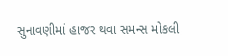સુનાવણીમાં હાજર થવા સમન્સ મોકલી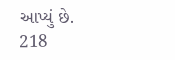આપ્યું છે.
218